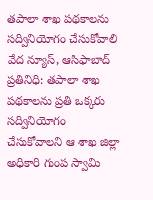తపాలా శాఖ పథకాలను సద్వినియోగం చేసుకోవాలి
వేద న్యూస్, ఆసిఫాబాద్ ప్రతినిధి: తపాలా శాఖ పథకాలను ప్రతి ఒక్కరు సద్వినియోగం చేసుకోవాలని ఆ శాఖ జిల్లా అధికారి గుంప స్వామి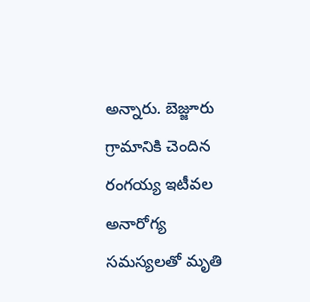అన్నారు. బెజ్జూరు గ్రామానికి చెందిన రంగయ్య ఇటీవల అనారోగ్య సమస్యలతో మృతి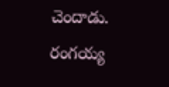చెందాడు. రంగయ్య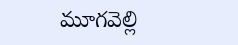మూగవెల్లి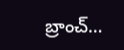బ్రాంచ్…